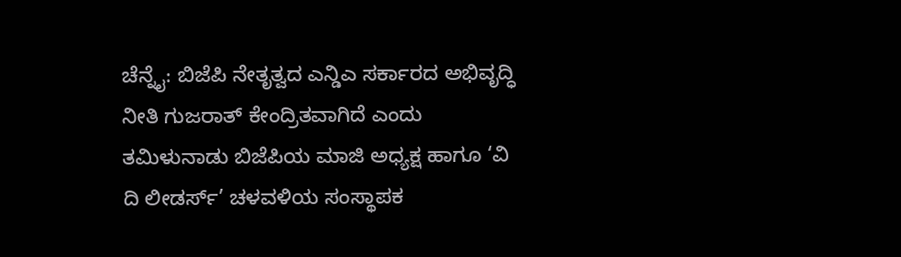ಚೆನ್ನೈ: ಬಿಜೆಪಿ ನೇತೃತ್ವದ ಎನ್ಡಿಎ ಸರ್ಕಾರದ ಅಭಿವೃದ್ಧಿ ನೀತಿ ಗುಜರಾತ್ ಕೇಂದ್ರಿತವಾಗಿದೆ ಎಂದು ತಮಿಳುನಾಡು ಬಿಜೆಪಿಯ ಮಾಜಿ ಅಧ್ಯಕ್ಷ ಹಾಗೂ ‘ವಿ ದಿ ಲೀಡರ್ಸ್’ ಚಳವಳಿಯ ಸಂಸ್ಥಾಪಕ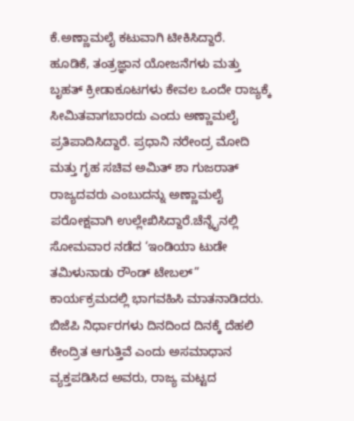ಕೆ.ಅಣ್ಣಾಮಲೈ ಕಟುವಾಗಿ ಟೀಕಿಸಿದ್ದಾರೆ.
ಹೂಡಿಕೆ, ತಂತ್ರಜ್ಞಾನ ಯೋಜನೆಗಳು ಮತ್ತು ಬೃಹತ್ ಕ್ರೀಡಾಕೂಟಗಳು ಕೇವಲ ಒಂದೇ ರಾಜ್ಯಕ್ಕೆ ಸೀಮಿತವಾಗಬಾರದು ಎಂದು ಅಣ್ಣಾಮಲೈ ಪ್ರತಿಪಾದಿಸಿದ್ದಾರೆ. ಪ್ರಧಾನಿ ನರೇಂದ್ರ ಮೋದಿ ಮತ್ತು ಗೃಹ ಸಚಿವ ಅಮಿತ್ ಶಾ ಗುಜರಾತ್ ರಾಜ್ಯದವರು ಎಂಬುದನ್ನು ಅಣ್ಣಾಮಲೈ ಪರೋಕ್ಷವಾಗಿ ಉಲ್ಲೇಖಿಸಿದ್ದಾರೆ.ಚೆನ್ನೈನಲ್ಲಿ ಸೋಮವಾರ ನಡೆದ ‘ಇಂಡಿಯಾ ಟುಡೇ ತಮಿಳುನಾಡು ರೌಂಡ್ ಟೇಬಲ್” ಕಾರ್ಯಕ್ರಮದಲ್ಲಿ ಭಾಗವಹಿಸಿ ಮಾತನಾಡಿದರು. ಬಿಜೆಪಿ ನಿರ್ಧಾರಗಳು ದಿನದಿಂದ ದಿನಕ್ಕೆ ದೆಹಲಿ ಕೇಂದ್ರಿತ ಆಗುತ್ತಿವೆ ಎಂದು ಅಸಮಾಧಾನ ವ್ಯಕ್ತಪಡಿಸಿದ ಅವರು, ರಾಜ್ಯ ಮಟ್ಟದ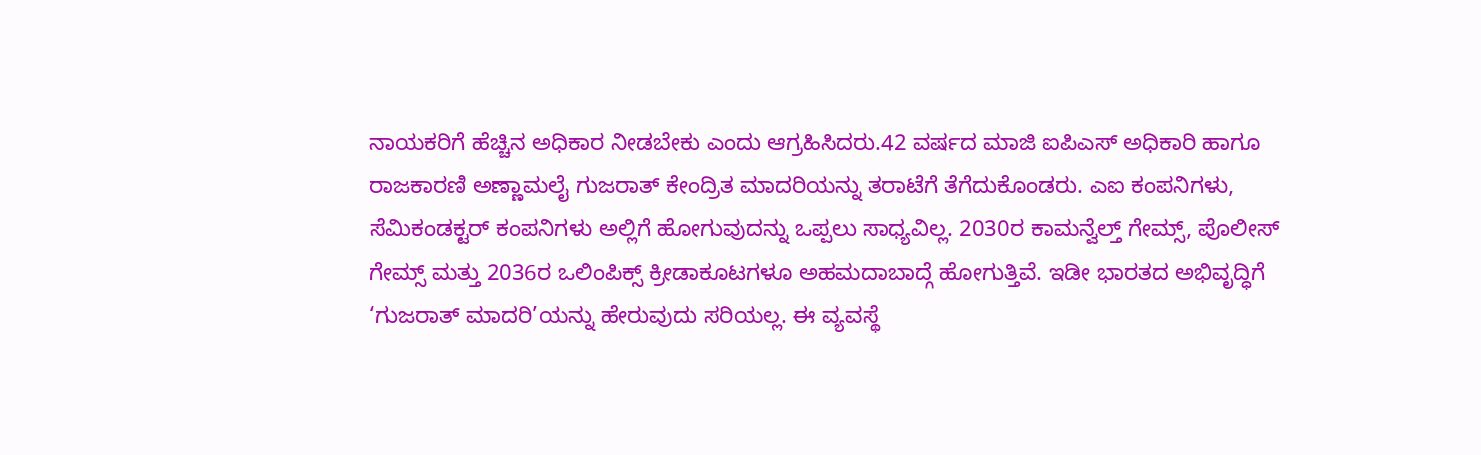ನಾಯಕರಿಗೆ ಹೆಚ್ಚಿನ ಅಧಿಕಾರ ನೀಡಬೇಕು ಎಂದು ಆಗ್ರಹಿಸಿದರು.42 ವರ್ಷದ ಮಾಜಿ ಐಪಿಎಸ್ ಅಧಿಕಾರಿ ಹಾಗೂ ರಾಜಕಾರಣಿ ಅಣ್ಣಾಮಲೈ ಗುಜರಾತ್ ಕೇಂದ್ರಿತ ಮಾದರಿಯನ್ನು ತರಾಟೆಗೆ ತೆಗೆದುಕೊಂಡರು. ಎಐ ಕಂಪನಿಗಳು, ಸೆಮಿಕಂಡಕ್ಟರ್ ಕಂಪನಿಗಳು ಅಲ್ಲಿಗೆ ಹೋಗುವುದನ್ನು ಒಪ್ಪಲು ಸಾಧ್ಯವಿಲ್ಲ. 2030ರ ಕಾಮನ್ವೆಲ್ತ್ ಗೇಮ್ಸ್, ಪೊಲೀಸ್ ಗೇಮ್ಸ್ ಮತ್ತು 2036ರ ಒಲಿಂಪಿಕ್ಸ್ ಕ್ರೀಡಾಕೂಟಗಳೂ ಅಹಮದಾಬಾದ್ಗೆ ಹೋಗುತ್ತಿವೆ. ಇಡೀ ಭಾರತದ ಅಭಿವೃದ್ಧಿಗೆ ‘ಗುಜರಾತ್ ಮಾದರಿ’ಯನ್ನು ಹೇರುವುದು ಸರಿಯಲ್ಲ. ಈ ವ್ಯವಸ್ಥೆ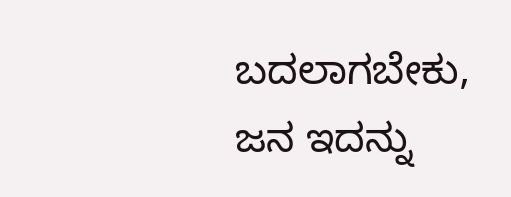ಬದಲಾಗಬೇಕು, ಜನ ಇದನ್ನು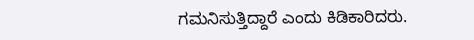ಗಮನಿಸುತ್ತಿದ್ದಾರೆ ಎಂದು ಕಿಡಿಕಾರಿದರು.